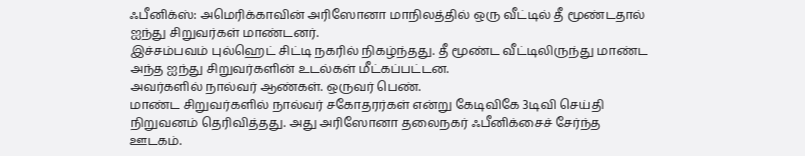ஃபீனிக்ஸ்: அமெரிக்காவின் அரிஸோனா மாநிலத்தில் ஒரு வீட்டில் தீ மூண்டதால் ஐந்து சிறுவர்கள் மாண்டனர்.
இச்சம்பவம் புல்ஹெட் சிட்டி நகரில் நிகழ்ந்தது. தீ மூண்ட வீட்டிலிருந்து மாண்ட அந்த ஐந்து சிறுவர்களின் உடல்கள் மீட்கப்பட்டன.
அவர்களில் நால்வர் ஆண்கள். ஒருவர் பெண்.
மாண்ட சிறுவர்களில் நால்வர் சகோதரர்கள் என்று கேடிவிகே 3டிவி செய்தி நிறுவனம் தெரிவித்தது. அது அரிஸோனா தலைநகர் ஃபீனிக்சைச் சேர்ந்த ஊடகம்.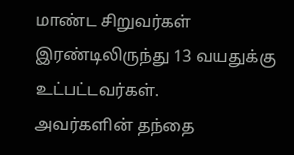மாண்ட சிறுவர்கள் இரண்டிலிருந்து 13 வயதுக்கு உட்பட்டவர்கள்.
அவர்களின் தந்தை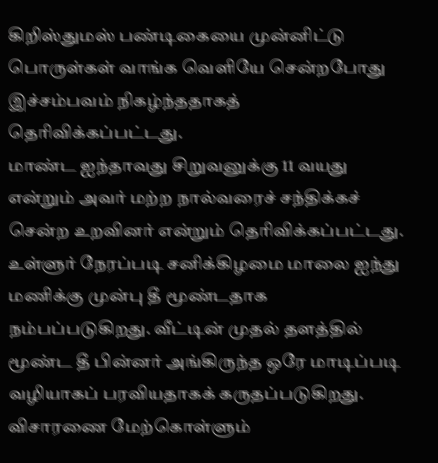கிறிஸ்துமஸ் பண்டிகையை முன்னிட்டு பொருள்கள் வாங்க வெளியே சென்றபோது இச்சம்பவம் நிகழ்ந்ததாகத் தெரிவிக்கப்பட்டது.
மாண்ட ஐந்தாவது சிறுவனுக்கு 11 வயது என்றும் அவர் மற்ற நால்வரைச் சந்திக்கச் சென்ற உறவினர் என்றும் தெரிவிக்கப்பட்டது.
உள்ளுர் நேரப்படி சனிக்கிழமை மாலை ஐந்து மணிக்கு முன்பு தீ மூண்டதாக நம்பப்படுகிறது. வீட்டின் முதல் தளத்தில் மூண்ட தீ பின்னர் அங்கிருந்த ஒரே மாடிப்படி வழியாகப் பரவியதாகக் கருதப்படுகிறது. விசாரணை மேற்கொள்ளும்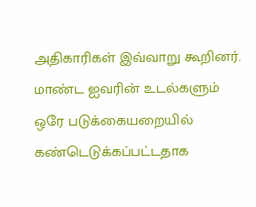அதிகாரிகள் இவ்வாறு கூறினர்.
மாண்ட ஐவரின் உடல்களும் ஒரே படுக்கையறையில் கண்டெடுக்கப்பட்டதாக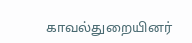காவல்துறையினர்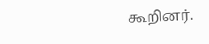கூறினர்.